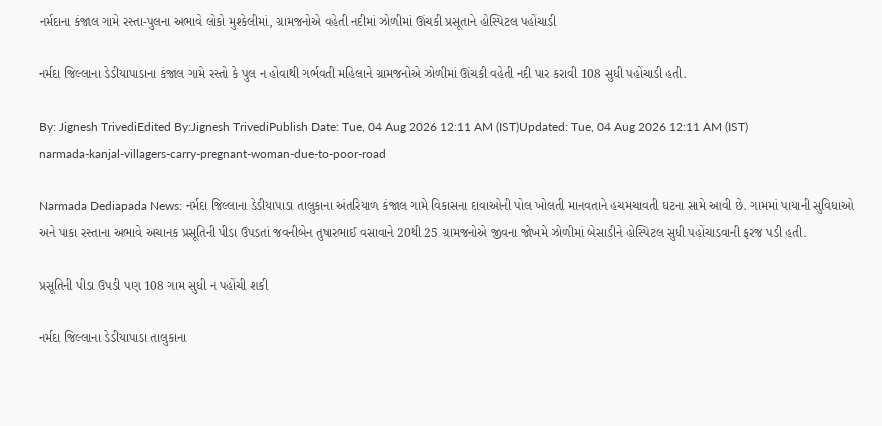નર્મદાના કંજાલ ગામે રસ્તા-પુલના અભાવે લોકો મુશ્કેલીમાં, ગ્રામજનોએ વહેતી નદીમાં ઝોળીમાં ઊંચકી પ્રસૂતાને હોસ્પિટલ પહોંચાડી

નર્મદા જિલ્લાના ડેડીયાપાડાના કંજાલ ગામે રસ્તો કે પુલ ન હોવાથી ગર્ભવતી મહિલાને ગ્રામજનોએ ઝોળીમાં ઊંચકી વહેતી નદી પાર કરાવી 108 સુધી પહોંચાડી હતી.

By: Jignesh TrivediEdited By:Jignesh TrivediPublish Date: Tue, 04 Aug 2026 12:11 AM (IST)Updated: Tue, 04 Aug 2026 12:11 AM (IST)
narmada-kanjal-villagers-carry-pregnant-woman-due-to-poor-road

Narmada Dediapada News: નર્મદા જિલ્લાના ડેડીયાપાડા તાલુકાના અંતરિયાળ કંજાલ ગામે વિકાસના દાવાઓની પોલ ખોલતી માનવતાને હચમચાવતી ઘટના સામે આવી છે. ગામમાં પાયાની સુવિધાઓ અને પાકા રસ્તાના અભાવે અચાનક પ્રસૂતિની પીડા ઉપડતાં જવનીબેન તુષારભાઈ વસાવાને 20થી 25 ગ્રામજનોએ જીવના જોખમે ઝોળીમાં બેસાડીને હોસ્પિટલ સુધી પહોંચાડવાની ફરજ પડી હતી.

પ્રસૂતિની પીડા ઉપડી પણ 108 ગામ સુધી ન પહોંચી શકી

નર્મદા જિલ્લાના ડેડીયાપાડા તાલુકાના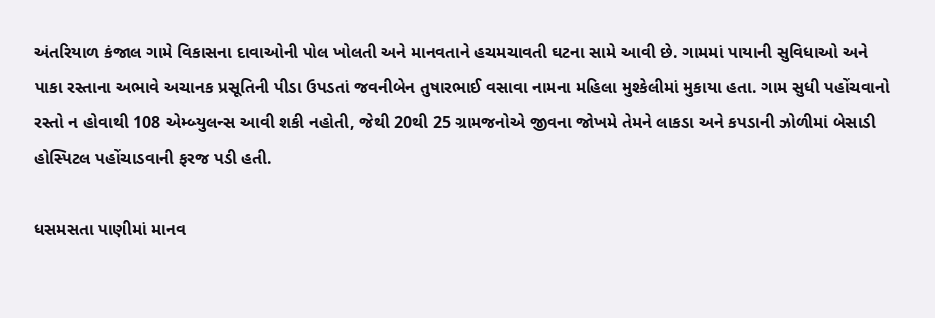અંતરિયાળ કંજાલ ગામે વિકાસના દાવાઓની પોલ ખોલતી અને માનવતાને હચમચાવતી ઘટના સામે આવી છે. ગામમાં પાયાની સુવિધાઓ અને પાકા રસ્તાના અભાવે અચાનક પ્રસૂતિની પીડા ઉપડતાં જવનીબેન તુષારભાઈ વસાવા નામના મહિલા મુશ્કેલીમાં મુકાયા હતા. ગામ સુધી પહોંચવાનો રસ્તો ન હોવાથી 108 એમ્બ્યુલન્સ આવી શકી નહોતી, જેથી 20થી 25 ગ્રામજનોએ જીવના જોખમે તેમને લાકડા અને કપડાની ઝોળીમાં બેસાડી હોસ્પિટલ પહોંચાડવાની ફરજ પડી હતી.

ધસમસતા પાણીમાં માનવ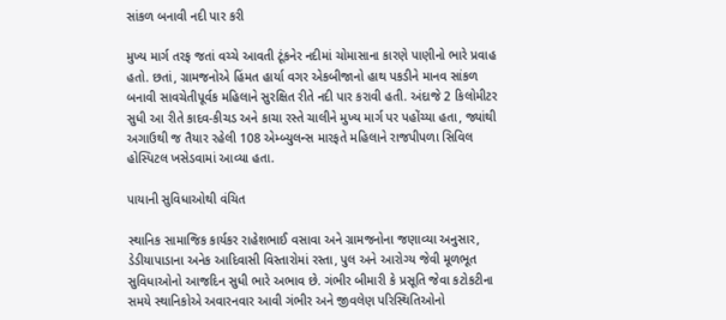સાંકળ બનાવી નદી પાર કરી

મુખ્ય માર્ગ તરફ જતાં વચ્ચે આવતી ટૂંકનેર નદીમાં ચોમાસાના કારણે પાણીનો ભારે પ્રવાહ હતો. છતાં, ગ્રામજનોએ હિંમત હાર્યા વગર એકબીજાનો હાથ પકડીને માનવ સાંકળ બનાવી સાવચેતીપૂર્વક મહિલાને સુરક્ષિત રીતે નદી પાર કરાવી હતી. અંદાજે 2 કિલોમીટર સુધી આ રીતે કાદવ-કીચડ અને કાચા રસ્તે ચાલીને મુખ્ય માર્ગ પર પહોંચ્યા હતા, જ્યાંથી અગાઉથી જ તૈયાર રહેલી 108 એમ્બ્યુલન્સ મારફતે મહિલાને રાજપીપળા સિવિલ હોસ્પિટલ ખસેડવામાં આવ્યા હતા.

પાયાની સુવિધાઓથી વંચિત

સ્થાનિક સામાજિક કાર્યકર રાહેશભાઈ વસાવા અને ગ્રામજનોના જણાવ્યા અનુસાર, ડેડીયાપાડાના અનેક આદિવાસી વિસ્તારોમાં રસ્તા, પુલ અને આરોગ્ય જેવી મૂળભૂત સુવિધાઓનો આજદિન સુધી ભારે અભાવ છે. ગંભીર બીમારી કે પ્રસૂતિ જેવા કટોકટીના સમયે સ્થાનિકોએ અવારનવાર આવી ગંભીર અને જીવલેણ પરિસ્થિતિઓનો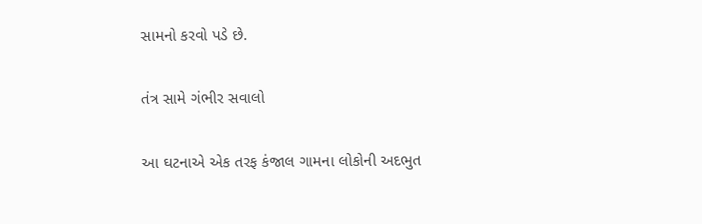સામનો કરવો પડે છે.

તંત્ર સામે ગંભીર સવાલો

આ ઘટનાએ એક તરફ કંજાલ ગામના લોકોની અદભુત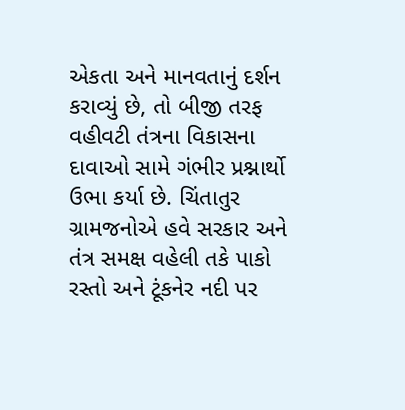એકતા અને માનવતાનું દર્શન કરાવ્યું છે, તો બીજી તરફ વહીવટી તંત્રના વિકાસના દાવાઓ સામે ગંભીર પ્રશ્નાર્થો ઉભા કર્યા છે. ચિંતાતુર ગ્રામજનોએ હવે સરકાર અને તંત્ર સમક્ષ વહેલી તકે પાકો રસ્તો અને ટૂંકનેર નદી પર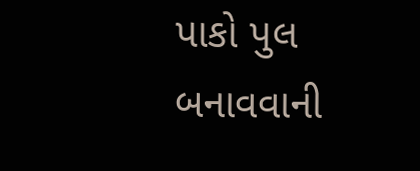પાકો પુલ બનાવવાની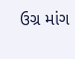ઉગ્ર માંગ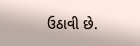ઉઠાવી છે.